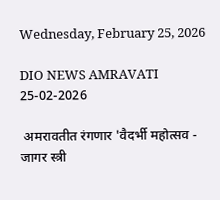Wednesday, February 25, 2026

DIO NEWS AMRAVATI 25-02-2026

 अमरावतीत रंगणार 'वैदर्भी महोत्सव - जागर स्त्री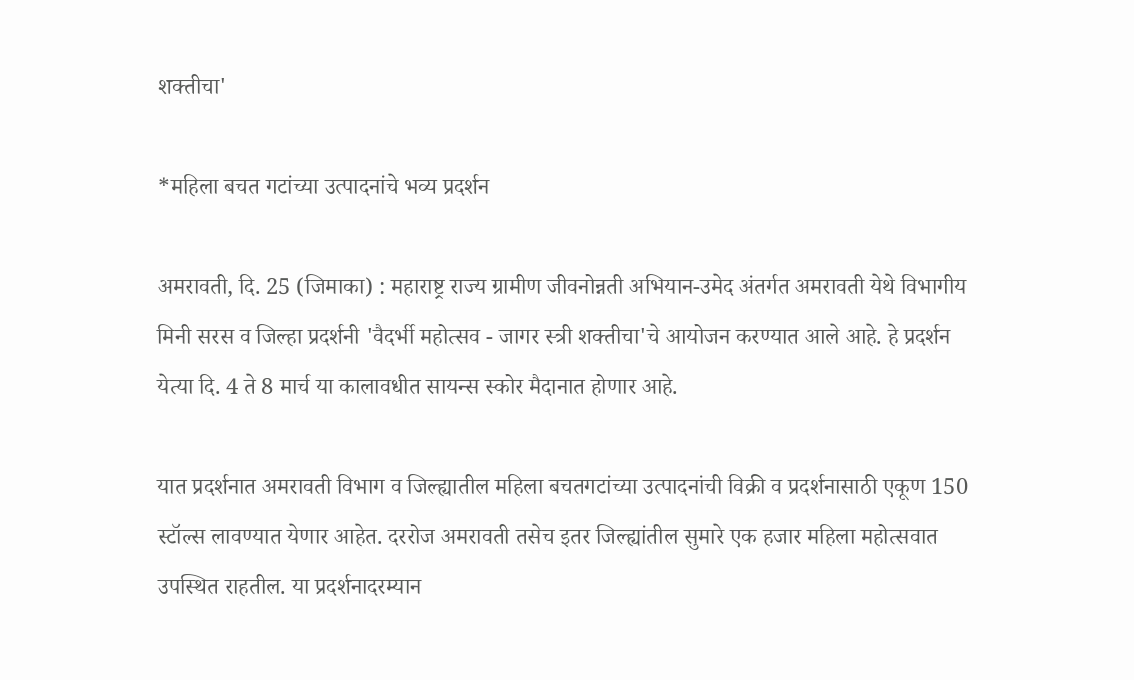शक्तीचा'

*महिला बचत गटांच्या उत्पादनांचे भव्य प्रदर्शन

अमरावती, दि. 25 (जिमाका) : महाराष्ट्र राज्य ग्रामीण जीवनोन्नती अभियान-उमेद अंतर्गत अमरावती येथे विभागीय मिनी सरस व जिल्हा प्रदर्शनी 'वैदर्भी महोत्सव - जागर स्त्री शक्तीचा'चे आयोजन करण्यात आले आहे. हे प्रदर्शन येत्या दि. 4 ते 8 मार्च या कालावधीत सायन्स स्कोर मैदानात होणार आहे.

यात प्रदर्शनात अमरावती विभाग व जिल्ह्यातील महिला बचतगटांच्या उत्पादनांची विक्री व प्रदर्शनासाठी एकूण 150 स्टॉल्स लावण्यात येणार आहेत. दररोज अमरावती तसेच इतर जिल्ह्यांतील सुमारे एक हजार महिला महोत्सवात उपस्थित राहतील. या प्रदर्शनादरम्यान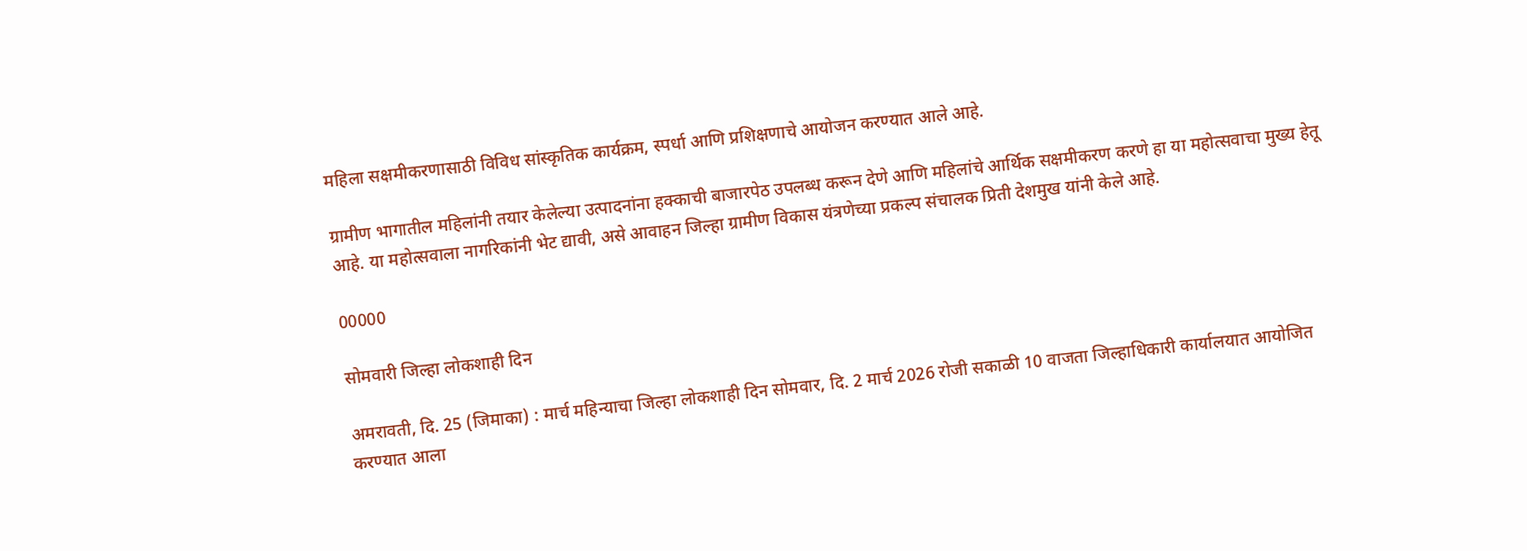महिला सक्षमीकरणासाठी विविध सांस्कृतिक कार्यक्रम, स्पर्धा आणि प्रशिक्षणाचे आयोजन करण्यात आले आहे.

ग्रामीण भागातील महिलांनी तयार केलेल्या उत्पादनांना हक्काची बाजारपेठ उपलब्ध करून देणे आणि महिलांचे आर्थिक सक्षमीकरण करणे हा या महोत्सवाचा मुख्य हेतू आहे. या महोत्सवाला नागरिकांनी भेट द्यावी, असे आवाहन जिल्हा ग्रामीण विकास यंत्रणेच्या प्रकल्प संचालक प्रिती देशमुख यांनी केले आहे.

00000

सोमवारी जिल्हा लोकशाही दिन

अमरावती, दि. 25 (जिमाका) : मार्च महिन्याचा जिल्हा लोकशाही दिन सोमवार, दि. 2 मार्च 2026 रोजी सकाळी 10 वाजता जिल्हाधिकारी कार्यालयात आयोजित करण्यात आला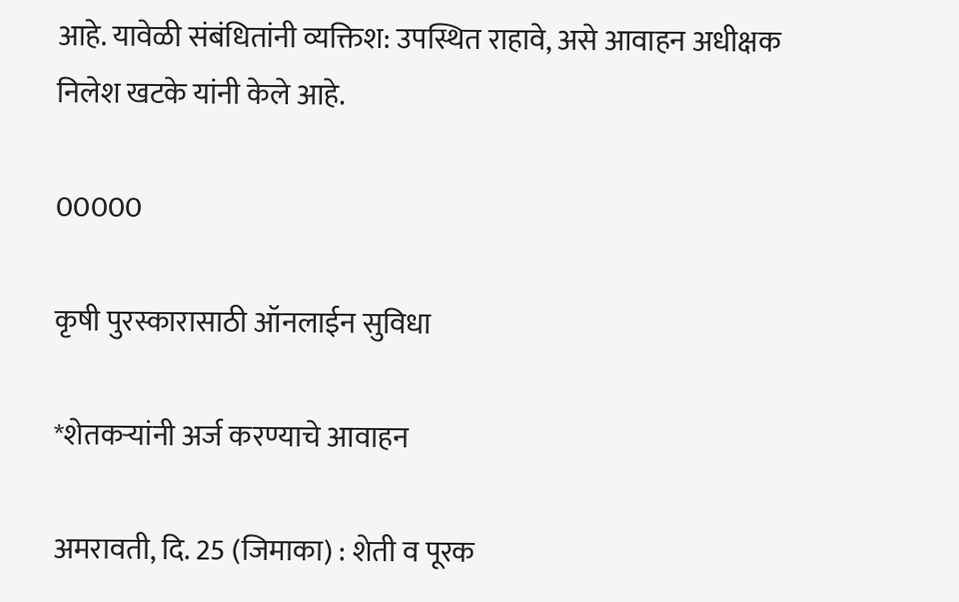आहे. यावेळी संबंधितांनी व्यक्तिश: उपस्थित राहावे, असे आवाहन अधीक्षक निलेश खटके यांनी केले आहे.

00000

कृषी पुरस्कारासाठी ऑनलाईन सुविधा

*शेतकऱ्यांनी अर्ज करण्याचे आवाहन

अमरावती, दि. 25 (जिमाका) : शेती व पूरक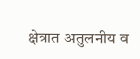क्षेत्रात अतुलनीय व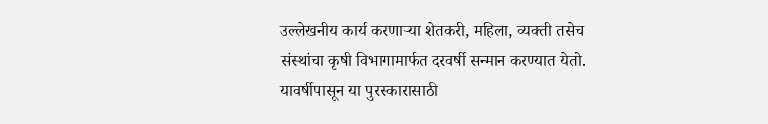उल्लेखनीय कार्य करणाऱ्या शेतकरी, महिला, व्यक्ती तसेच संस्थांचा कृषी विभागामार्फत दरवर्षी सन्मान करण्यात येतो. यावर्षीपासून या पुरस्कारासाठी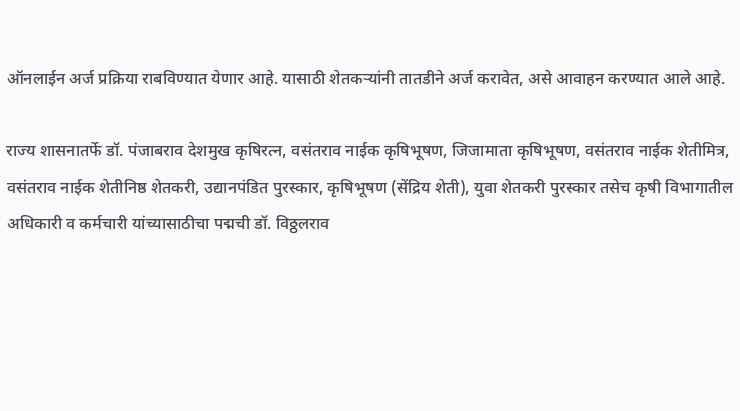ऑनलाईन अर्ज प्रक्रिया राबविण्यात येणार आहे. यासाठी शेतकऱ्यांनी तातडीने अर्ज करावेत, असे आवाहन करण्यात आले आहे.

राज्य शासनातर्फे डॉ. पंजाबराव देशमुख कृषिरत्न, वसंतराव नाईक कृषिभूषण, जिजामाता कृषिभूषण, वसंतराव नाईक शेतीमित्र, वसंतराव नाईक शेतीनिष्ठ शेतकरी, उद्यानपंडित पुरस्कार, कृषिभूषण (सेंद्रिय शेती), युवा शेतकरी पुरस्कार तसेच कृषी विभागातील अधिकारी व कर्मचारी यांच्यासाठीचा पद्मची डॉ. विठ्ठलराव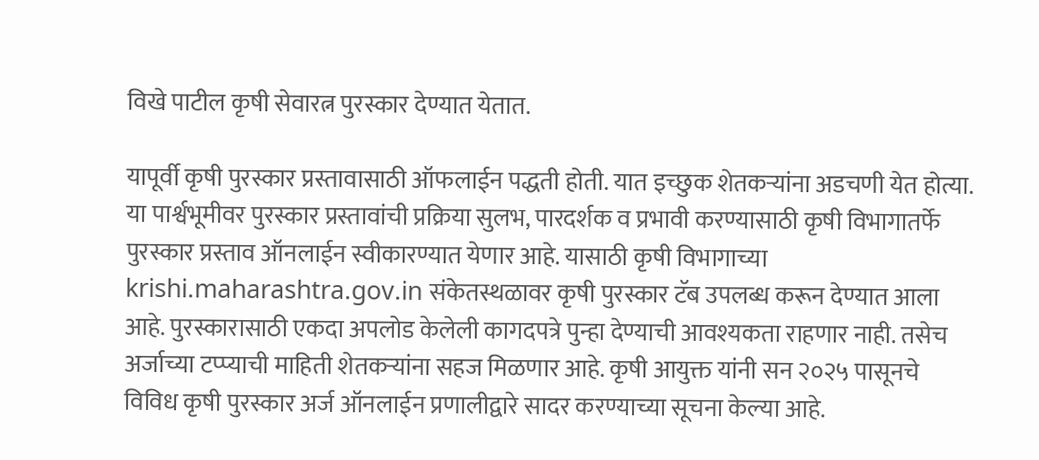विखे पाटील कृषी सेवारत्न पुरस्कार देण्यात येतात.

यापूर्वी कृषी पुरस्कार प्रस्तावासाठी ऑफलाईन पद्धती होती. यात इच्छुक शेतकऱ्यांना अडचणी येत होत्या. या पार्श्वभूमीवर पुरस्कार प्रस्तावांची प्रक्रिया सुलभ, पारदर्शक व प्रभावी करण्यासाठी कृषी विभागातर्फे पुरस्कार प्रस्ताव ऑनलाईन स्वीकारण्यात येणार आहे. यासाठी कृषी विभागाच्या krishi.maharashtra.gov.in संकेतस्थळावर कृषी पुरस्कार टॅब उपलब्ध करून देण्यात आला आहे. पुरस्कारासाठी एकदा अपलोड केलेली कागदपत्रे पुन्हा देण्याची आवश्यकता राहणार नाही. तसेच अर्जाच्या टप्प्याची माहिती शेतकऱ्यांना सहज मिळणार आहे. कृषी आयुक्त यांनी सन २०२५ पासूनचे विविध कृषी पुरस्कार अर्ज ऑनलाईन प्रणालीद्वारे सादर करण्याच्या सूचना केल्या आहे.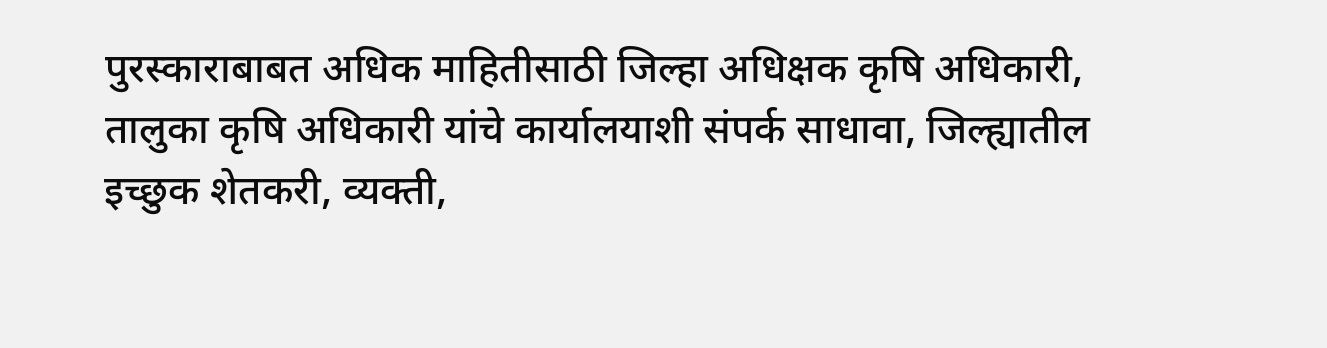पुरस्काराबाबत अधिक माहितीसाठी जिल्हा अधिक्षक कृषि अधिकारी, तालुका कृषि अधिकारी यांचे कार्यालयाशी संपर्क साधावा, जिल्ह्यातील इच्छुक शेतकरी, व्यक्ती,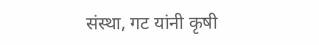संस्था, गट यांनी कृषी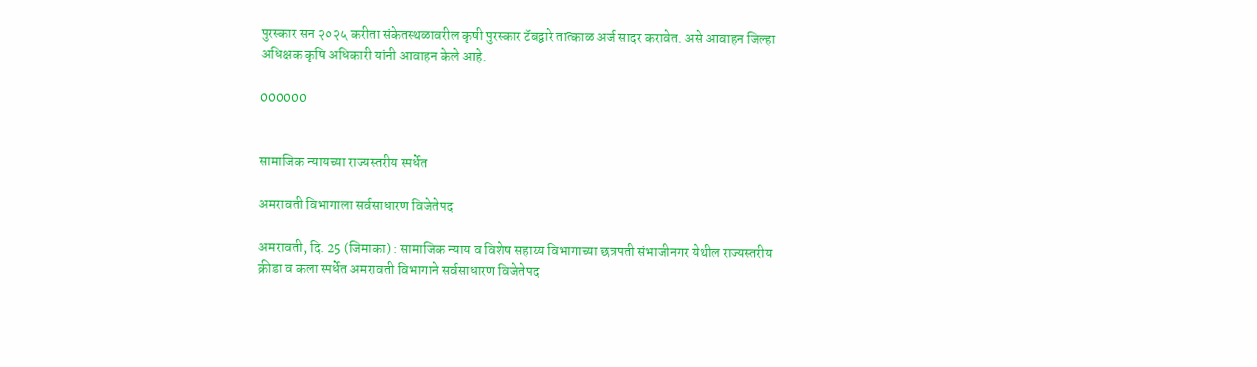पुरस्कार सन २०२५ करीता संकेतस्थळावरील कृषी पुरस्कार टॅबद्वारे तात्काळ अर्ज सादर करावेत. असे आवाहन जिल्हा अधिक्षक कृषि अधिकारी यांनी आवाहन केले आहे.

000000


सामाजिक न्यायच्या राज्यस्तरीय स्पर्धेत

अमरावती विभागाला सर्वसाधारण विजेतेपद

अमरावती, दि. 25 (जिमाका) : सामाजिक न्याय व विशेष सहाय्य विभागाच्या छत्रपती संभाजीनगर येथील राज्यस्तरीय क्रीडा व कला स्पर्धेत अमरावती विभागाने सर्वसाधारण विजेतेपद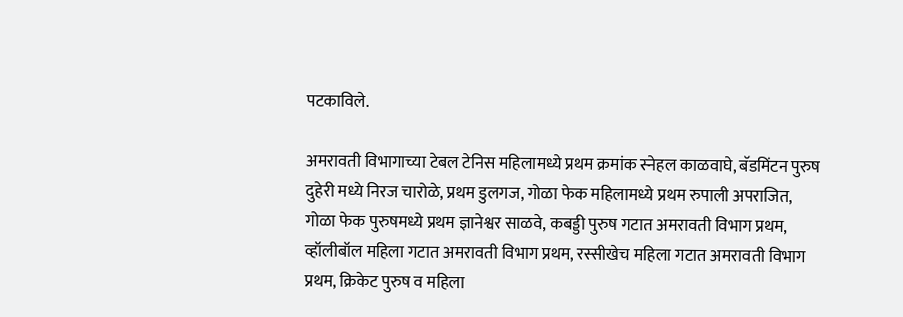पटकाविले.

अमरावती विभागाच्या टेबल टेनिस महिलामध्ये प्रथम क्रमांक स्नेहल काळवाघे, बॅडमिंटन पुरुष दुहेरी मध्ये निरज चारोळे, प्रथम डुलगज, गोळा फेक महिलामध्ये प्रथम रुपाली अपराजित, गोळा फेक पुरुषमध्ये प्रथम ज्ञानेश्वर साळवे, कबड्डी पुरुष गटात अमरावती विभाग प्रथम, व्हॉलीबॉल महिला गटात अमरावती विभाग प्रथम, रस्सीखेच महिला गटात अमरावती विभाग प्रथम, क्रिकेट पुरुष व महिला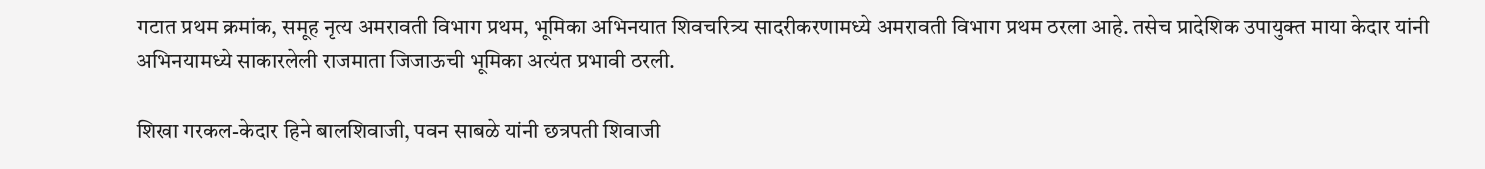गटात प्रथम क्रमांक, समूह नृत्य अमरावती विभाग प्रथम, भूमिका अभिनयात शिवचरित्र्य सादरीकरणामध्ये अमरावती विभाग प्रथम ठरला आहे. तसेच प्रादेशिक उपायुक्त माया केदार यांनी अभिनयामध्ये साकारलेली राजमाता जिजाऊची भूमिका अत्यंत प्रभावी ठरली.

शिखा गरकल-केदार हिने बालशिवाजी, पवन साबळे यांनी छत्रपती शिवाजी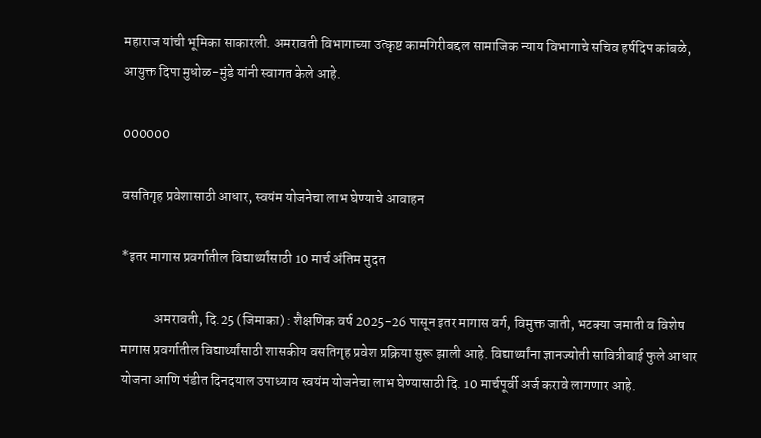महाराज यांची भूमिका साकारली. अमरावती विभागाच्या उत्कृष्ट कामगिरीबद्दल सामाजिक न्याय विभागाचे सचिव हर्षदिप कांबळे, आयुक्त दिपा मुधोळ-मुंडे यांनी स्वागत केले आहे.

000000

वसतिगृह प्रवेशासाठी आधार, स्वयंम योजनेचा लाभ घेण्याचे आवाहन

*इतर मागास प्रवर्गातील विद्यार्थ्यांसाठी 10 मार्च अंतिम मुदत

            अमरावती, दि.25 (जिमाका) : शैक्षणिक वर्ष 2025-26 पासून इतर मागास वर्ग, विमुक्त जाती, भटक्या जमाती व विशेष मागास प्रवर्गातील विद्यार्थ्यांसाठी शासकीय वसतिगृह प्रवेश प्रक्रिया सुरू झाली आहे. विद्यार्थ्यांना ज्ञानज्योती सावित्रीबाई फुले आधार योजना आणि पंडीत दिनदयाल उपाध्याय स्वयंम योजनेचा लाभ घेण्यासाठी दि. 10 मार्चपूर्वी अर्ज करावे लागणार आहे.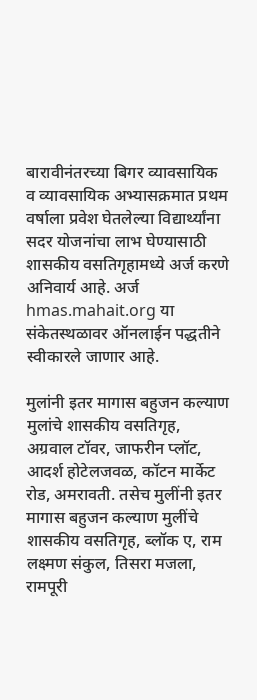बारावीनंतरच्या बिगर व्यावसायिक व व्यावसायिक अभ्यासक्रमात प्रथम वर्षाला प्रवेश घेतलेल्या विद्यार्थ्यांना सदर योजनांचा लाभ घेण्यासाठी शासकीय वसतिगृहामध्ये अर्ज करणे अनिवार्य आहे. अर्ज hmas.mahait.org या संकेतस्थळावर ऑनलाईन पद्धतीने स्वीकारले जाणार आहे.

मुलांनी इतर मागास बहुजन कल्याण मुलांचे शासकीय वसतिगृह, अग्रवाल टॉवर, जाफरीन प्लॉट, आदर्श होटेलजवळ, कॉटन मार्केट रोड, अमरावती. तसेच मुलींनी इतर मागास बहुजन कल्याण मुलींचे शासकीय वसतिगृह, ब्लॉक ए, राम लक्ष्मण संकुल, तिसरा मजला, रामपूरी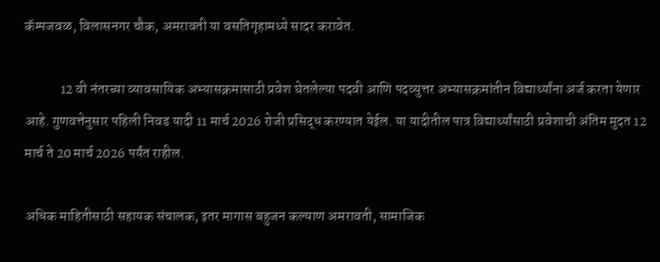कॅम्पजवळ, विलासनगर चौक, अमरावती या वसतिगृहामध्ये सादर करावेत.

             12 वी नंतरच्या व्यावसायिक अभ्यासक्रमासाठी प्रवेश घेतलेल्या पदवी आणि पदव्युत्तर अभ्यासक्रमांतीन विद्यार्थ्यांना अर्ज करता येणार आहे. गुणवत्तेनुसार पहिली निवड यादी 11 मार्च 2026 रोजी प्रसिद्ध करण्यात येईल. या यादीतील पात्र विद्यार्थ्यांसाठी प्रवेशाची अंतिम मुदत 12 मार्च ते 20 मार्च 2026 पर्यंत राहील.

अधिक माहितीसाठी सहायक संचालक, इतर मागास बहुजन कल्याण अमरावती, सामाजिक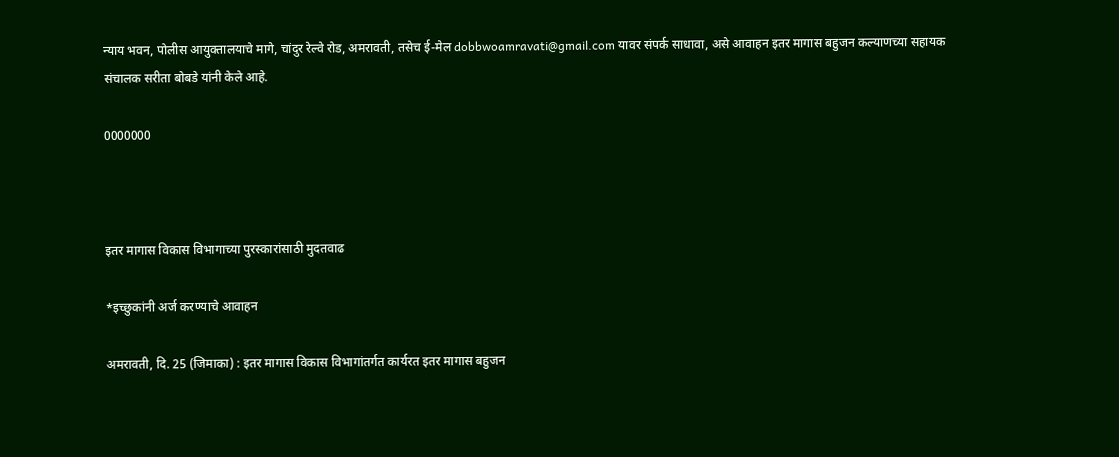न्याय भवन, पोलीस आयुक्तालयाचे मागे, चांदुर रेल्वे रोड, अमरावती, तसेच ई-मेल dobbwoamravati@gmail.com यावर संपर्क साधावा, असे आवाहन इतर मागास बहुजन कल्याणच्या सहायक संचालक सरीता बोबडे यांनी केले आहे.

0000000



इतर मागास विकास विभागाच्या पुरस्कारांसाठी मुदतवाढ

*इच्छुकांनी अर्ज करण्याचे आवाहन

अमरावती, दि. 25 (जिमाका) : इतर मागास विकास विभागांतर्गत कार्यरत इतर मागास बहुजन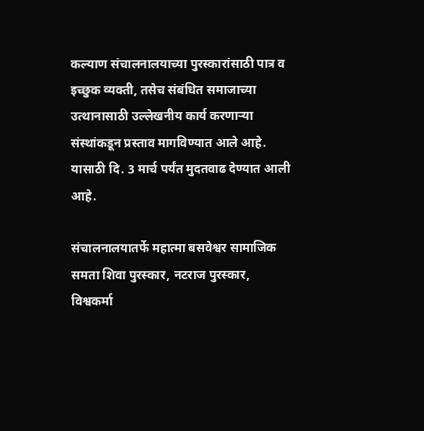कल्याण संचालनालयाच्या पुरस्कारांसाठी पात्र व इच्छुक व्यक्ती, तसेच संबंधित समाजाच्या उत्थानासाठी उल्लेखनीय कार्य करणाऱ्या संस्थांकडून प्रस्ताव मागविण्यात आले आहे. यासाठी दि. 3 मार्च पर्यंत मुदतवाढ देण्यात आली आहे.

संचालनालयातर्फे महात्मा बसवेश्वर सामाजिक समता शिवा पुरस्कार, नटराज पुरस्कार, विश्वकर्मा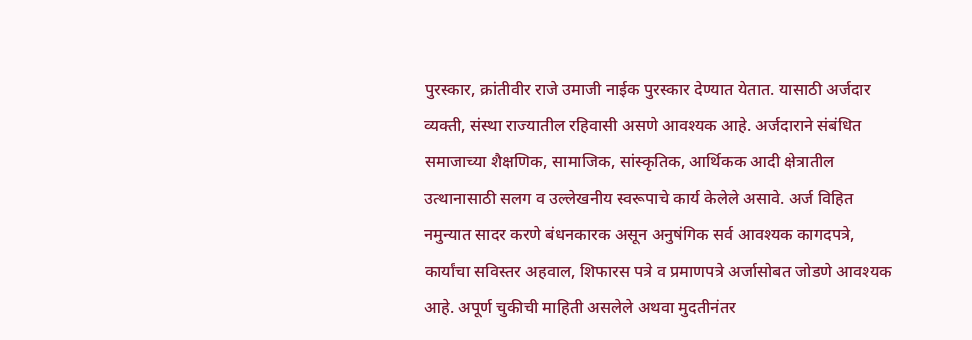पुरस्कार, क्रांतीवीर राजे उमाजी नाईक पुरस्कार देण्यात येतात. यासाठी अर्जदार व्यक्ती, संस्था राज्यातील रहिवासी असणे आवश्यक आहे. अर्जदाराने संबंधित समाजाच्या शैक्षणिक, सामाजिक, सांस्कृतिक, आर्थिकक आदी क्षेत्रातील उत्थानासाठी सलग व उल्लेखनीय स्वरूपाचे कार्य केलेले असावे. अर्ज विहित नमुन्यात सादर करणे बंधनकारक असून अनुषंगिक सर्व आवश्यक कागदपत्रे, कार्यांचा सविस्तर अहवाल, शिफारस पत्रे व प्रमाणपत्रे अर्जासोबत जोडणे आवश्यक आहे. अपूर्ण चुकीची माहिती असलेले अथवा मुदतीनंतर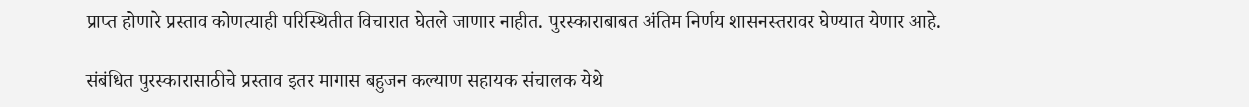प्राप्त होणारे प्रस्ताव कोणत्याही परिस्थितीत विचारात घेतले जाणार नाहीत. पुरस्काराबाबत अंतिम निर्णय शासनस्तरावर घेण्यात येणार आहे.

संबंधित पुरस्कारासाठीचे प्रस्ताव इतर मागास बहुजन कल्याण सहायक संचालक येथे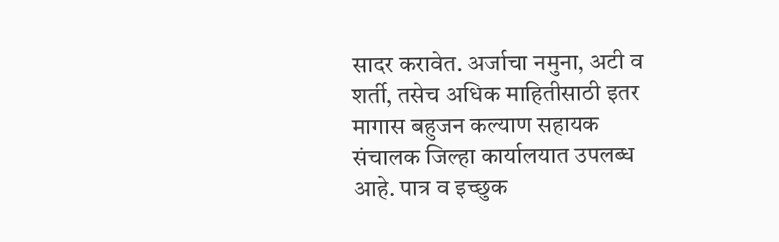सादर करावेत. अर्जाचा नमुना, अटी व शर्ती, तसेच अधिक माहितीसाठी इतर मागास बहुजन कल्याण सहायक संचालक जिल्हा कार्यालयात उपलब्ध आहे. पात्र व इच्छुक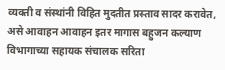व्यक्ती व संस्थांनी विहित मुदतीत प्रस्ताव सादर करावेत, असे आवाहन आवाहन इतर मागास बहुजन कल्याण विभागाच्या सहायक संचालक सरिता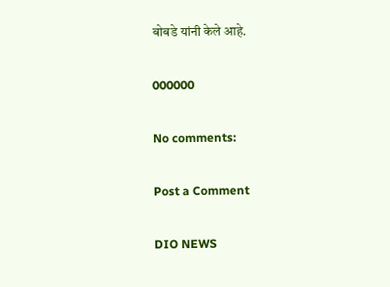बोबडे यांनी केले आहे.

000000

No comments:

Post a Comment

DIO NEWS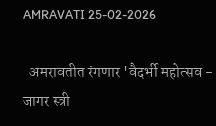AMRAVATI 25-02-2026

  अमरावतीत रंगणार 'वैदर्भी महोत्सव - जागर स्त्री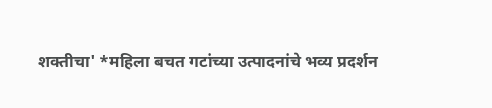शक्तीचा' *महिला बचत गटांच्या उत्पादनांचे भव्य प्रदर्शन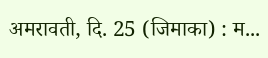अमरावती, दि. 25 (जिमाका) : म...